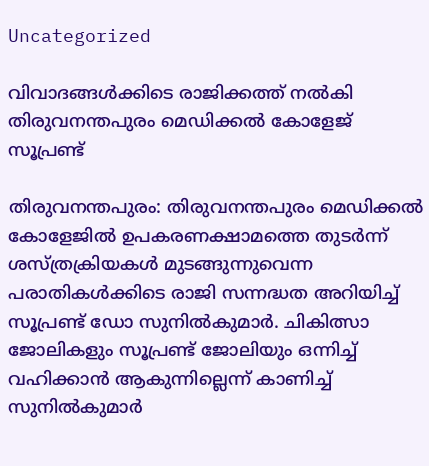Uncategorized

വിവാദങ്ങള്‍ക്കിടെ രാജിക്കത്ത് നല്‍കി തിരുവനന്തപുരം മെഡിക്കല്‍ കോളേജ് സൂപ്രണ്ട്

തിരുവനന്തപുരം: തിരുവനന്തപുരം മെഡിക്കൽ കോളേജിൽ ഉപകരണക്ഷാമത്തെ തുടർന്ന് ശസ്ത്രക്രിയകൾ മുടങ്ങുന്നുവെന്ന പരാതികൾക്കിടെ രാജി സന്നദ്ധത അറിയിച്ച് സൂപ്രണ്ട് ഡോ സുനിൽകുമാർ. ചികിത്സാ ജോലികളും സൂപ്രണ്ട് ജോലിയും ഒന്നിച്ച് വഹിക്കാൻ ആകുന്നില്ലെന്ന് കാണിച്ച് സുനിൽകുമാർ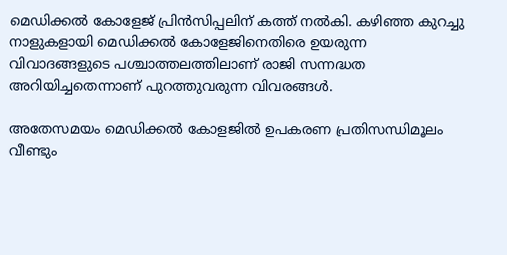മെഡിക്കൽ കോളേജ് പ്രിൻസിപ്പലിന് കത്ത് നൽകി. കഴിഞ്ഞ കുറച്ചു നാളുകളായി മെഡിക്കൽ കോളേജിനെതിരെ ഉയരുന്ന വിവാദങ്ങളുടെ പശ്ചാത്തലത്തിലാണ് രാജി സന്നദ്ധത അറിയിച്ചതെന്നാണ് പുറത്തുവരുന്ന വിവരങ്ങൾ.

അതേസമയം മെഡിക്കൽ കോളജിൽ ഉപകരണ പ്രതിസന്ധിമൂലം വീണ്ടും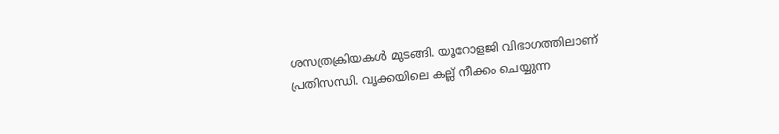ശസത്രക്രിയകൾ മുടങ്ങി. യൂറോളജി വിഭാഗത്തിലാണ് പ്രതിസന്ധി. വൃക്കയിലെ കല്ല് നീക്കം ചെയ്യുന്ന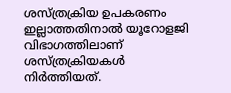ശസ്ത്രക്രിയ ഉപകരണം ഇല്ലാത്തതിനാൽ യൂറോളജി വിഭാഗത്തിലാണ് ശസ്ത്രക്രിയകൾ നിർത്തിയത്.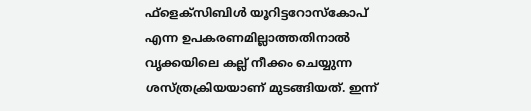ഫ്ളെക്‌സിബിൾ യൂറിട്ടറോസ്‌കോപ് എന്ന ഉപകരണമില്ലാത്തതിനാൽ വൃക്കയിലെ കല്ല് നീക്കം ചെയ്യുന്ന ശസ്ത്രക്രിയയാണ് മുടങ്ങിയത്. ഇന്ന്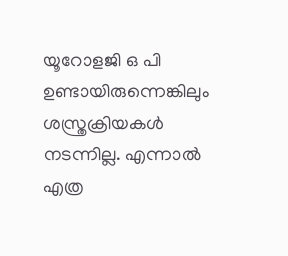യൂറോളജി ഒ പി ഉണ്ടായിരുന്നെങ്കിലും ശസ്ത്രക്രിയകൾ നടന്നില്ല. എന്നാൽ എത്ര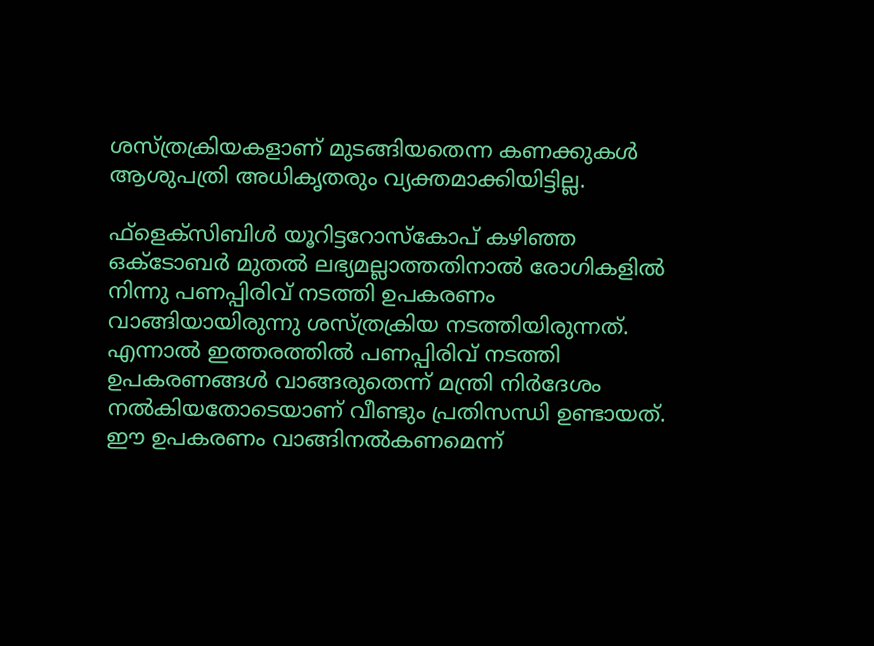ശസ്ത്രക്രിയകളാണ് മുടങ്ങിയതെന്ന കണക്കുകൾ ആശുപത്രി അധികൃതരും വ്യക്തമാക്കിയിട്ടില്ല.

ഫ്‌ളെക്‌സിബിൾ യൂറിട്ടറോസ്‌കോപ് കഴിഞ്ഞ ഒക്ടോബർ മുതൽ ലഭ്യമല്ലാത്തതിനാൽ രോഗികളിൽ നിന്നു പണപ്പിരിവ് നടത്തി ഉപകരണം വാങ്ങിയായിരുന്നു ശസ്ത്രക്രിയ നടത്തിയിരുന്നത്. എന്നാൽ ഇത്തരത്തിൽ പണപ്പിരിവ് നടത്തി ഉപകരണങ്ങൾ വാങ്ങരുതെന്ന് മന്ത്രി നിർദേശം നൽകിയതോടെയാണ് വീണ്ടും പ്രതിസന്ധി ഉണ്ടായത്. ഈ ഉപകരണം വാങ്ങിനൽകണമെന്ന്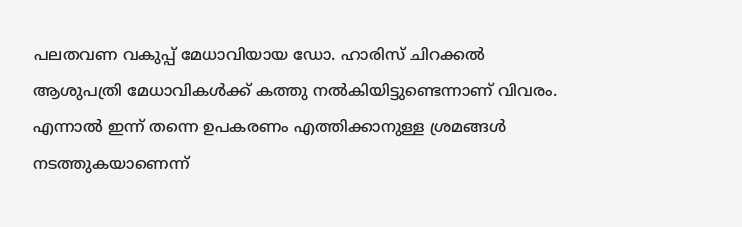പലതവണ വകുപ്പ് മേധാവിയായ ഡോ. ഹാരിസ് ചിറക്കൽ ആശുപത്രി മേധാവികൾക്ക് കത്തു നൽകിയിട്ടുണ്ടെന്നാണ് വിവരം. എന്നാൽ ഇന്ന് തന്നെ ഉപകരണം എത്തിക്കാനുള്ള ശ്രമങ്ങൾ നടത്തുകയാണെന്ന്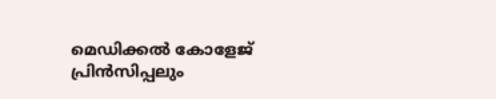മെഡിക്കൽ കോളേജ് പ്രിൻസിപ്പലും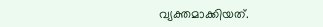വ്യക്തമാക്കിയത്.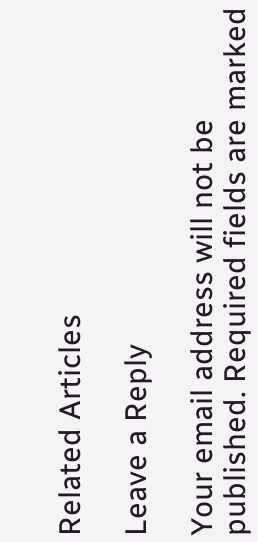Related Articles

Leave a Reply

Your email address will not be published. Required fields are marked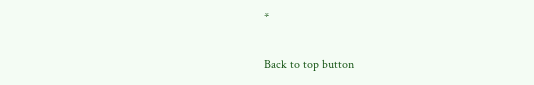*

Back to top button